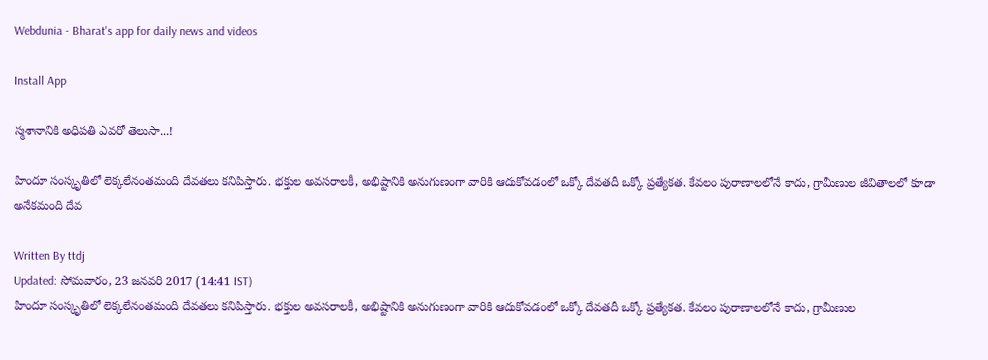Webdunia - Bharat's app for daily news and videos

Install App

స్మశానానికి అధిపతి ఎవరో తెలుసా...!

హిందూ సంస్కృతిలో లెక్కలేనంతమంది దేవతలు కనిపిస్తారు. భక్తుల అవసరాలకీ, అభిష్టానికి అనుగుణంగా వారికి ఆదుకోవడంలో ఒక్కో దేవతదీ ఒక్కో ప్రత్యేకత. కేవలం పురాణాలలోనే కాదు, గ్రామీణుల జీవితాలలో కూడా అనేకమంది దేవ

Written By ttdj
Updated: సోమవారం, 23 జనవరి 2017 (14:41 IST)
హిందూ సంస్కృతిలో లెక్కలేనంతమంది దేవతలు కనిపిస్తారు. భక్తుల అవసరాలకీ, అభిష్టానికి అనుగుణంగా వారికి ఆదుకోవడంలో ఒక్కో దేవతదీ ఒక్కో ప్రత్యేకత. కేవలం పురాణాలలోనే కాదు, గ్రామీణుల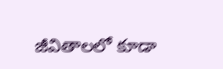జీవితాలలో కూడా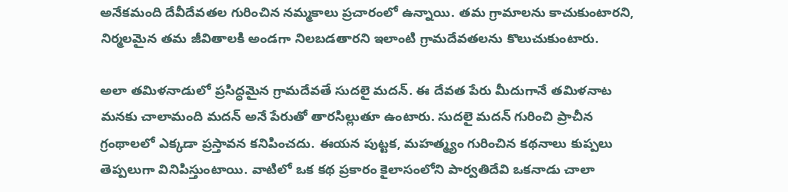అనేకమంది దేవీదేవతల గురించిన నమ్మకాలు ప్రచారంలో ఉన్నాయి. తమ గ్రామాలను కాచుకుంటారని, నిర్మలమైన తమ జీవితాలకి అండగా నిలబడతారని ఇలాంటి గ్రామదేవతలను కొలుచుకుంటారు.

అలా తమిళనాడులో ప్రసిద్ధమైన గ్రామదేవతే సుదలై మదన్. ఈ దేవత పేరు మీదుగానే తమిళనాట మనకు చాలామంది మదన్ అనే పేరుతో తారసిల్లుతూ ఉంటారు. సుదలై మదన్ గురించి ప్రాచీన గ్రంథాలలో ఎక్కడా ప్రస్తావన కనిపించదు. ఈయన పుట్టక, మహత్మ్యం గురించిన కథనాలు కుప్పలు తెప్పలుగా వినిపిస్తుంటాయి. వాటిలో ఒక కథ ప్రకారం కైలాసంలోని పార్వతిదేవి ఒకనాడు చాలా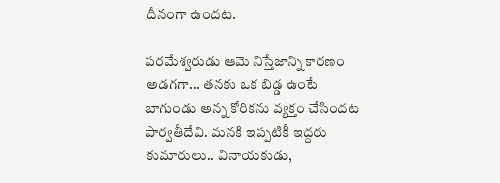దీనంగా ఉందట.

పరమేశ్వరుడు ఆమె నిస్తేజాన్ని కారణం అడగగా... తనకు ఒక బిడ్డ ఉంటే బాగుండు అన్న కోరికను వ్యక్తం చేసిందట పార్వతీదేవి. మనకి ఇప్పటికీ ఇద్దరు కుమారులు.. వినాయకుడు,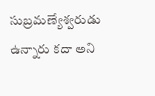సుబ్రమణ్యేశ్వరుడు ఉన్నారు కదా అని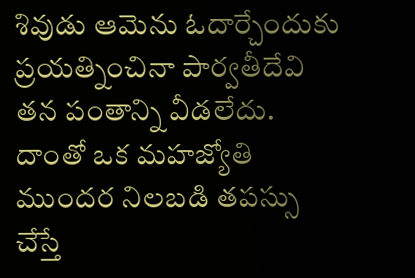శివుడు ఆమెను ఓదార్చేందుకు ప్రయత్నించినా పార్వతీదేవి తన పంతాన్ని వీడలేదు. దాంతో ఒక మహజ్యోతి ముందర నిలబడి తపస్సు చేస్తే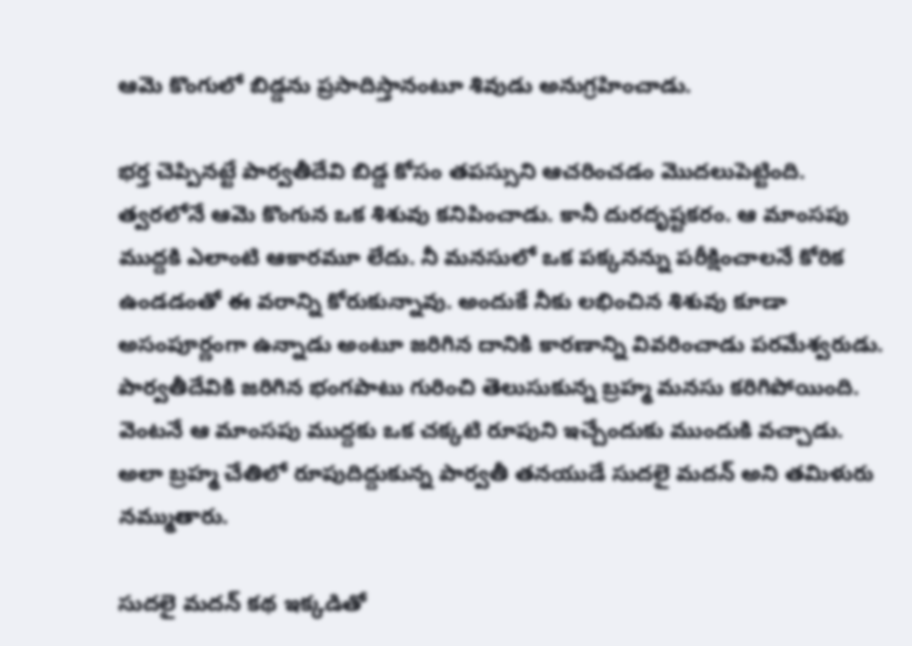ఆమె కొంగులో బిడ్డను ప్రసాదిస్తానంటూ శివుడు అనుగ్రహించాడు.

భర్త చెప్పినట్టే పార్వతీదేవి బిడ్డ కోసం తపస్సుని ఆచరించడం మొదలుపెట్టింది. త్వరలోనే ఆమె కొంగున ఒక శిశువు కనిపించాడు. కానీ దురదృష్టకరం. ఆ మాంసపు ముద్దకి ఎలాంటి ఆకారమూ లేదు. నీ మనసులో ఒక పక్కనన్ను పరీక్షించాలనే కోరిక ఉండడంతో ఈ వరాన్ని కోరుకున్నావు. అందుకే నీకు లభించిన శిశువు కూడా అసంపూర్ణంగా ఉన్నాడు అంటూ జరిగిన దానికి కారణాన్ని వివరించాడు పరమేశ్వరుడు. పార్వతీదేవికి జరిగిన భంగపాటు గురించి తెలుసుకున్న బ్రహ్మ మనసు కరిగిపోయింది. వెంటనే ఆ మాంసపు ముద్దకు ఒక చక్కటి రూపుని ఇచ్చేందుకు ముందుకి వచ్చాడు. అలా బ్రహ్మ చేతిలో రూపుదిద్దుకున్న పార్వతీ తనయుడే సుదలై మదన్ అని తమిళురు నమ్ముతారు.

సుదలై మదన్ కథ ఇక్కడితో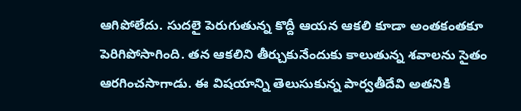ఆగిపోలేదు. సుదలై పెరుగుతున్న కొద్దీ ఆయన ఆకలి కూడా అంతకంతకూ పెరిగిపోసాగింది. తన ఆకలిని తీర్చుకునేందుకు కాలుతున్న శవాలను సైతం ఆరగించసాగాడు. ఈ విషయాన్ని తెలుసుకున్న పార్వతీదేవి అతనికి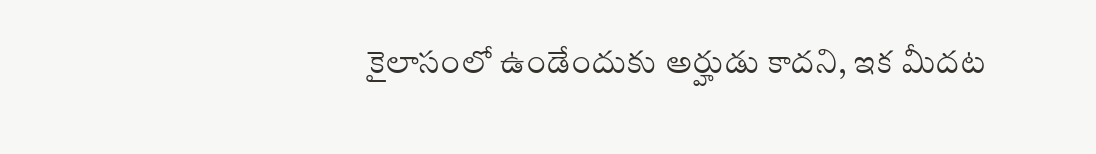కైలాసంలో ఉండేందుకు అర్హుడు కాదని, ఇక మీదట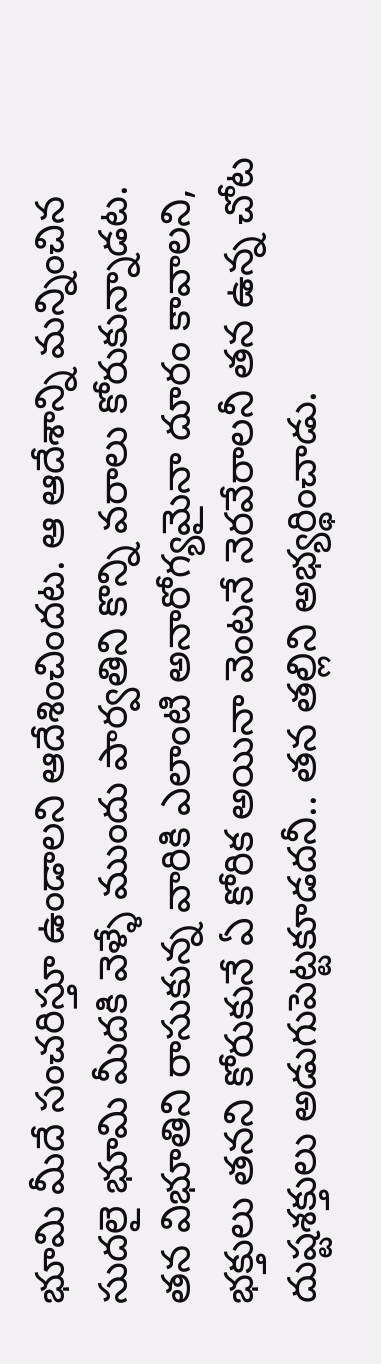భూమి మీదే సంచరిస్తూ ఉండాలని ఆదేశించిందట. ఆ ఆదేశాన్ని మన్నించిన సుదలై భూమి మీదకి వెళ్ళే ముందు పార్వతిని కొన్ని వరాలు కోరుకున్నాడట. తన విభూతిని రాసుకున్న వారికి ఎలాంటి అనారోగ్యమైనా దూరం కావాలని, భక్తులు తనని కోరుకునే ఏ కోరిక అయినా వెంటనే నెరవేరాలనీ తన ఉన్న చోట దుష్టశక్తులు అడుగుపెట్టకూడదనీ.. తన తల్లిని అభ్యర్థించాడు.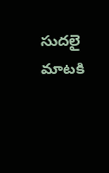సుదలై మాటకి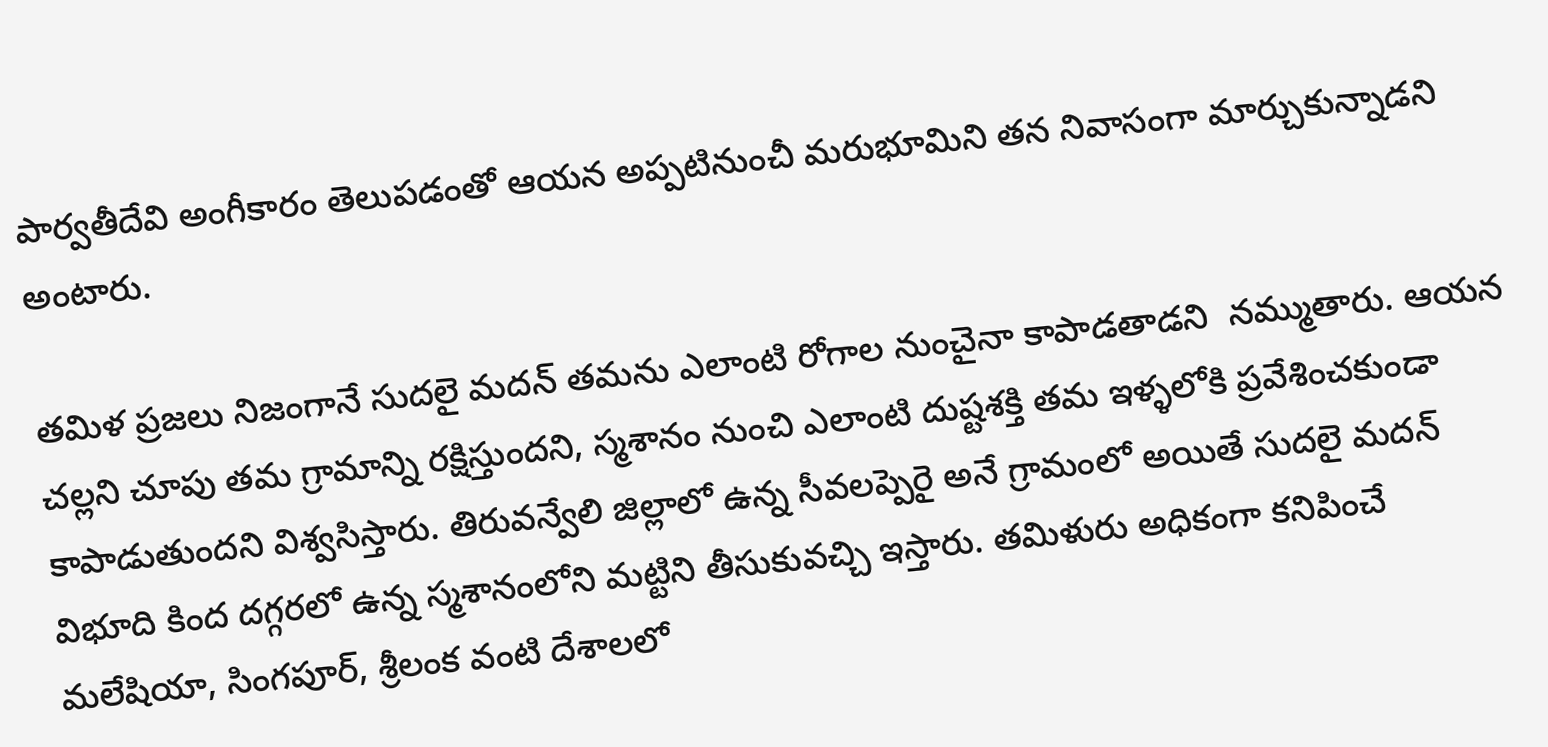పార్వతీదేవి అంగీకారం తెలుపడంతో ఆయన అప్పటినుంచీ మరుభూమిని తన నివాసంగా మార్చుకున్నాడని అంటారు.

తమిళ ప్రజలు నిజంగానే సుదలై మదన్ తమను ఎలాంటి రోగాల నుంచైనా కాపాడతాడని  నమ్ముతారు. ఆయన చల్లని చూపు తమ గ్రామాన్ని రక్షిస్తుందని, స్మశానం నుంచి ఎలాంటి దుష్టశక్తి తమ ఇళ్ళలోకి ప్రవేశించకుండా కాపాడుతుందని విశ్వసిస్తారు. తిరువన్వేలి జిల్లాలో ఉన్న సీవలప్పెరై అనే గ్రామంలో అయితే సుదలై మదన్ విభూది కింద దగ్గరలో ఉన్న స్మశానంలోని మట్టిని తీసుకువచ్చి ఇస్తారు. తమిళురు అధికంగా కనిపించే మలేషియా, సింగపూర్, శ్రీలంక వంటి దేశాలలో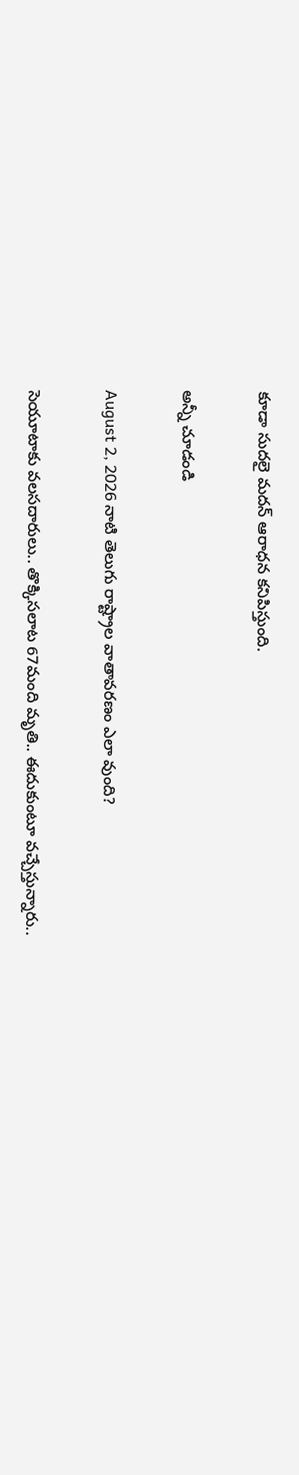కూడా సుదలై మదన్ ఆరాధన కనిపిస్తుంది.

అన్నీ చూడండి

August 2, 2026 నాటి తెలుగు రాష్ట్రాల వాతావరణం ఎలా వుంది?

సెయూటాకు వలసదారులు.. తొక్కిసలాట 67మంది మృతి.. ఈదుకుంటూ వచ్చేస్తున్నారు..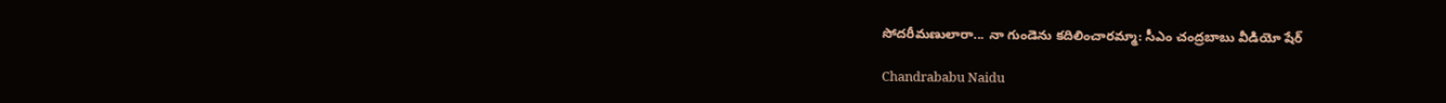సోదరీమణులారా... నా గుండెను కదిలించారమ్మా: సీఎం చంద్రబాబు వీడియో షేర్

Chandrababu Naidu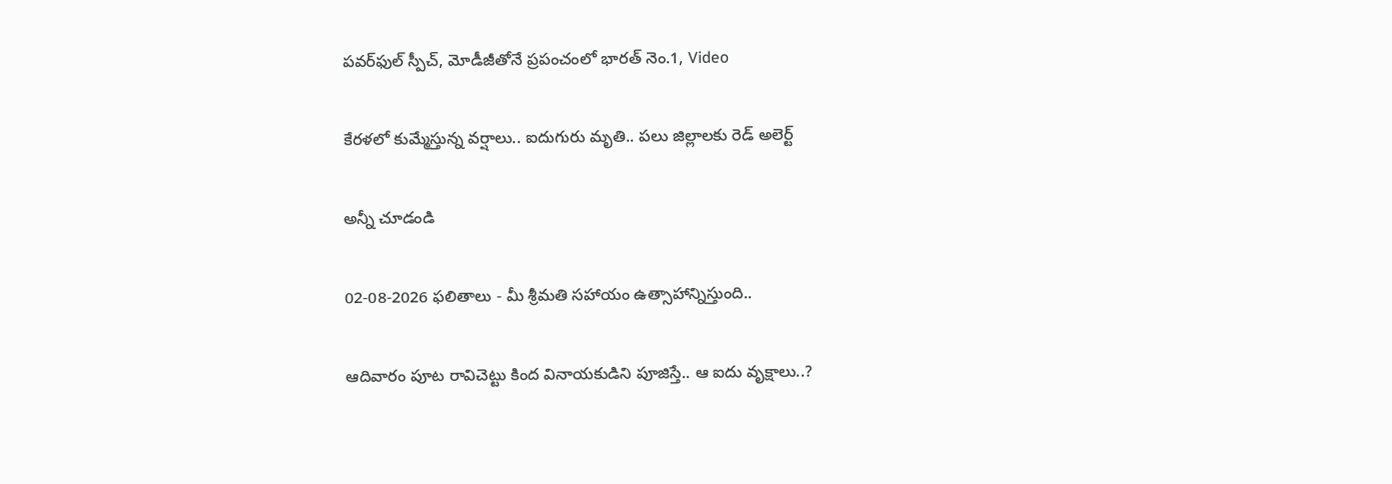పవర్‌ఫుల్ స్పీచ్, మోడీజీతోనే ప్రపంచంలో భారత్ నెం.1, Video

కేరళలో కుమ్మేస్తున్న వర్షాలు.. ఐదుగురు మృతి.. పలు జిల్లాలకు రెడ్ అలెర్ట్

అన్నీ చూడండి

02-08-2026 ఫలితాలు - మీ శ్రీమతి సహాయం ఉత్సాహాన్నిస్తుంది..

ఆదివారం పూట రావిచెట్టు కింద వినాయకుడిని పూజిస్తే.. ఆ ఐదు వృక్షాలు..?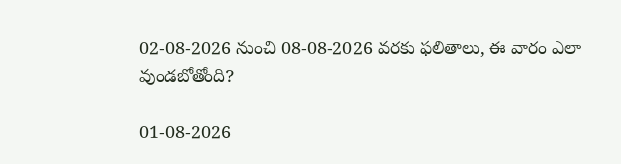02-08-2026 నుంచి 08-08-2026 వరకు ఫలితాలు, ఈ వారం ఎలా వుండబోతోంది?

01-08-2026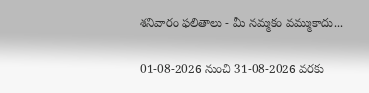శనివారం ఫలితాలు - మీ నమ్మకం వమ్ముకాదు...

01-08-2026 నుంచి 31-08-2026 వరకు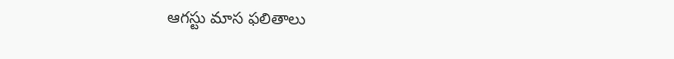ఆగస్టు మాస ఫలితాలు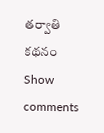తర్వాతి కథనం
Show comments